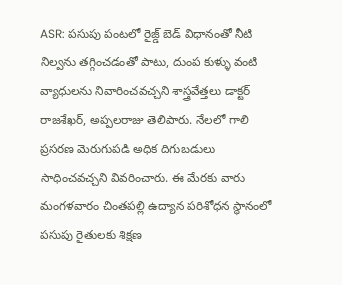ASR: పసుపు పంటలో రైజ్డ్ బెడ్ విధానంతో నీటి నిల్వను తగ్గించడంతో పాటు, దుంప కుళ్ళు వంటి వ్యాధులను నివారించవచ్చని శాస్త్రవేత్తలు డాక్టర్ రాజశేఖర్, అప్పలరాజు తెలిపారు. నేలలో గాలి ప్రసరణ మెరుగుపడి అధిక దిగుబడులు సాధించవచ్చని వివరించారు. ఈ మేరకు వారు మంగళవారం చింతపల్లి ఉద్యాన పరిశోధన స్థానంలో పసుపు రైతులకు శిక్షణ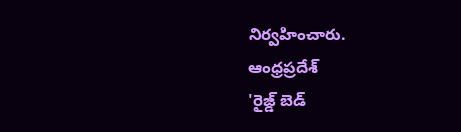నిర్వహించారు.
ఆంధ్రప్రదేశ్
'రైజ్డ్ బెడ్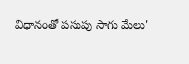విధానంతో పసుపు సాగు మేలు'